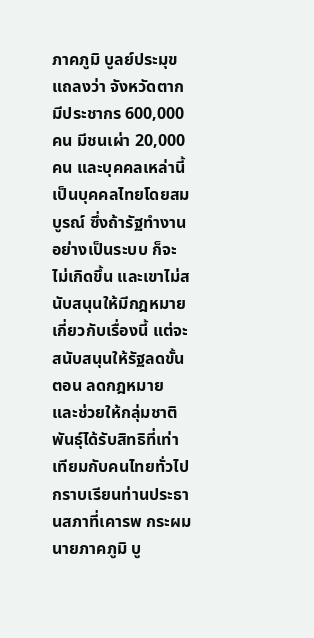ภาคภูมิ บูลย์ประมุข แถลงว่า จังหวัดตากมีประชากร 600,000 คน มีชนเผ่า 20,000 คน และบุคคลเหล่านี้เป็นบุคคลไทยโดยสมบูรณ์ ซึ่งถ้ารัฐทำงานอย่างเป็นระบบ ก็จะไม่เกิดขึ้น และเขาไม่สนับสนุนให้มีกฎหมายเกี่ยวกับเรื่องนี้ แต่จะสนับสนุนให้รัฐลดขั้นตอน ลดกฎหมาย และช่วยให้กลุ่มชาติพันธุ์ได้รับสิทธิที่เท่าเทียมกับคนไทยทั่วไป
กราบเรียนท่านประธานสภาที่เคารพ กระผม นายภาคภูมิ บู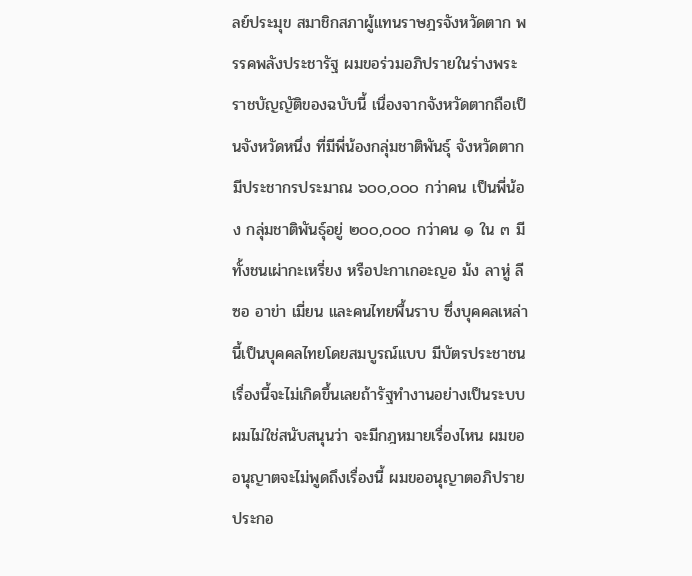ลย์ประมุข สมาชิกสภาผู้แทนราษฎรจังหวัดตาก พรรคพลังประชารัฐ ผมขอร่วมอภิปรายในร่างพระราชบัญญัติของฉบับนี้ เนื่องจากจังหวัดตากถือเป็นจังหวัดหนึ่ง ที่มีพี่น้องกลุ่มชาติพันธุ์ จังหวัดตากมีประชากรประมาณ ๖๐๐,๐๐๐ กว่าคน เป็นพี่น้อง กลุ่มชาติพันธุ์อยู่ ๒๐๐,๐๐๐ กว่าคน ๑ ใน ๓ มีทั้งชนเผ่ากะเหรี่ยง หรือปะกาเกอะญอ ม้ง ลาหู่ ลีซอ อาข่า เมี่ยน และคนไทยพื้นราบ ซึ่งบุคคลเหล่านี้เป็นบุคคลไทยโดยสมบูรณ์แบบ มีบัตรประชาชน เรื่องนี้จะไม่เกิดขึ้นเลยถ้ารัฐทำงานอย่างเป็นระบบ ผมไม่ใช่สนับสนุนว่า จะมีกฎหมายเรื่องไหน ผมขออนุญาตจะไม่พูดถึงเรื่องนี้ ผมขออนุญาตอภิปรายประกอ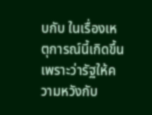บกับ ในเรื่องเหตุการณ์นี้เกิดขึ้น เพราะว่ารัฐให้ความหวังกับ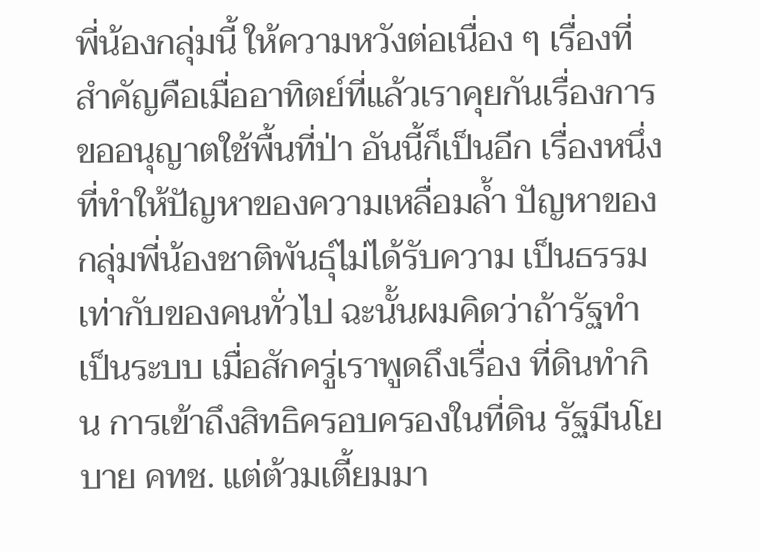พี่น้องกลุ่มนี้ ให้ความหวังต่อเนื่อง ๆ เรื่องที่สำคัญคือเมื่ออาทิตย์ที่แล้วเราคุยกันเรื่องการขออนุญาตใช้พื้นที่ป่า อันนี้ก็เป็นอีก เรื่องหนึ่งที่ทำให้ปัญหาของความเหลื่อมล้ำ ปัญหาของกลุ่มพี่น้องชาติพันธุ์ไม่ได้รับความ เป็นธรรมเท่ากับของคนทั่วไป ฉะนั้นผมคิดว่าถ้ารัฐทำเป็นระบบ เมื่อสักครู่เราพูดถึงเรื่อง ที่ดินทำกิน การเข้าถึงสิทธิครอบครองในที่ดิน รัฐมีนโยบาย คทช. แต่ต้วมเตี้ยมมา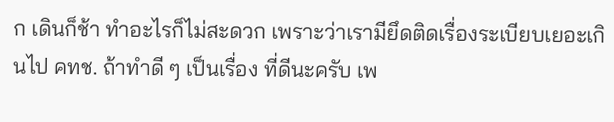ก เดินก็ช้า ทำอะไรก็ไม่สะดวก เพราะว่าเรามียึดติดเรื่องระเบียบเยอะเกินไป คทช. ถ้าทำดี ๆ เป็นเรื่อง ที่ดีนะครับ เพ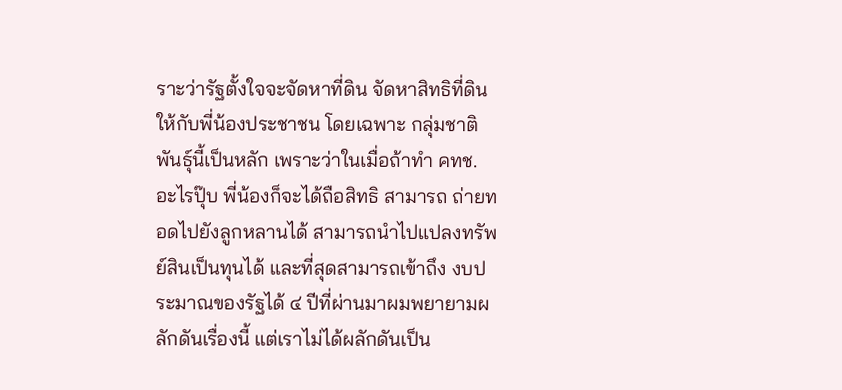ราะว่ารัฐตั้งใจจะจัดหาที่ดิน จัดหาสิทธิที่ดินให้กับพี่น้องประชาชน โดยเฉพาะ กลุ่มชาติพันธุ์นี้เป็นหลัก เพราะว่าในเมื่อถ้าทำ คทช. อะไรปุ๊บ พี่น้องก็จะได้ถือสิทธิ สามารถ ถ่ายทอดไปยังลูกหลานได้ สามารถนำไปแปลงทรัพย์สินเป็นทุนได้ และที่สุดสามารถเข้าถึง งบประมาณของรัฐได้ ๔ ปีที่ผ่านมาผมพยายามผลักดันเรื่องนี้ แต่เราไม่ได้ผลักดันเป็น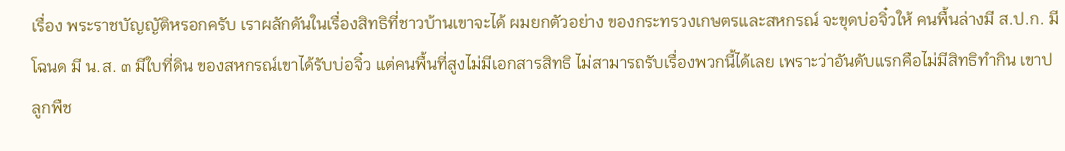เรื่อง พระราชบัญญัติหรอกครับ เราผลักดันในเรื่องสิทธิที่ชาวบ้านเขาจะได้ ผมยกตัวอย่าง ของกระทรวงเกษตรและสหกรณ์ จะขุดบ่อจิ๋วให้ คนพื้นล่างมี ส.ป.ก. มีโฉนด มี น.ส. ๓ มีใบที่ดิน ของสหกรณ์เขาได้รับบ่อจิ๋ว แต่คนพื้นที่สูงไม่มีเอกสารสิทธิ ไม่สามารถรับเรื่องพวกนี้ได้เลย เพราะว่าอันดับแรกคือไม่มีสิทธิทำกิน เขาปลูกพืช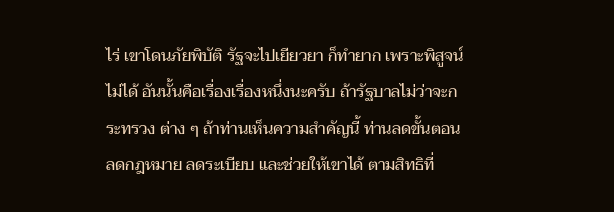ไร่ เขาโดนภัยพิบัติ รัฐจะไปเยียวยา ก็ทำยาก เพราะพิสูจน์ไม่ได้ อันนั้นคือเรื่องเรื่องหนึ่งนะครับ ถ้ารัฐบาลไม่ว่าจะกระทรวง ต่าง ๆ ถ้าท่านเห็นความสำคัญนี้ ท่านลดขั้นตอน ลดกฎหมาย ลดระเบียบ และช่วยให้เขาได้ ตามสิทธิที่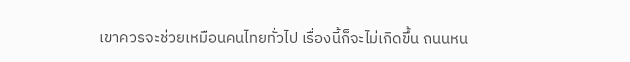เขาควรจะช่วยเหมือนคนไทยทั่วไป เรื่องนี้ก็จะไม่เกิดขึ้น ถนนหน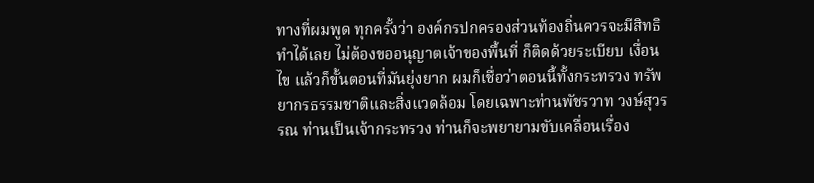ทางที่ผมพูด ทุกครั้งว่า องค์กรปกครองส่วนท้องถิ่นควรจะมีสิทธิทำได้เลย ไม่ต้องขออนุญาตเจ้าของพื้นที่ ก็ติดด้วยระเบียบ เงื่อนไข แล้วก็ขั้นตอนที่มันยุ่งยาก ผมก็เชื่อว่าตอนนี้ทั้งกระทรวง ทรัพยากรธรรมชาติและสิ่งแวดล้อม โดยเฉพาะท่านพัชรวาท วงษ์สุวรรณ ท่านเป็นเจ้ากระทรวง ท่านก็จะพยายามขับเคลื่อนเรื่อง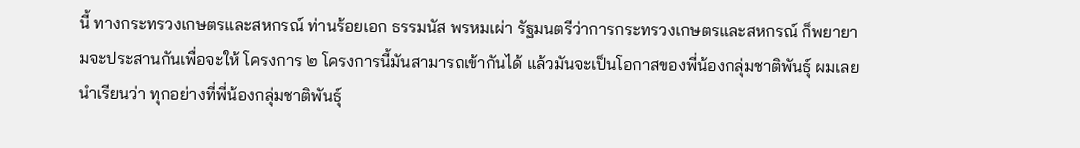นี้ ทางกระทรวงเกษตรและสหกรณ์ ท่านร้อยเอก ธรรมนัส พรหมเผ่า รัฐมนตรีว่าการกระทรวงเกษตรและสหกรณ์ ก็พยายามจะประสานกันเพื่อจะให้ โครงการ ๒ โครงการนี้มันสามารถเข้ากันได้ แล้วมันจะเป็นโอกาสของพี่น้องกลุ่มชาติพันธุ์ ผมเลยนำเรียนว่า ทุกอย่างที่พี่น้องกลุ่มชาติพันธุ์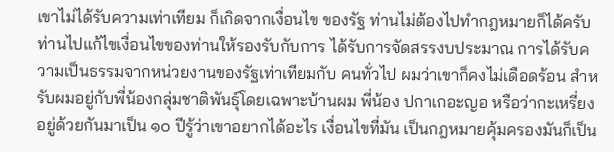เขาไม่ได้รับความเท่าเทียม ก็เกิดจากเงื่อนไข ของรัฐ ท่านไม่ต้องไปทำกฎหมายก็ได้ครับ ท่านไปแก้ไขเงื่อนไขของท่านให้รองรับกับการ ได้รับการจัดสรรงบประมาณ การได้รับความเป็นธรรมจากหน่วยงานของรัฐเท่าเทียมกับ คนทั่วไป ผมว่าเขาก็คงไม่เดือดร้อน สำหรับผมอยู่กับพี่น้องกลุ่มชาติพันธุ์โดยเฉพาะบ้านผม พี่น้อง ปกาเกอะญอ หรือว่ากะเหรี่ยงอยู่ด้วยกันมาเป็น ๑๐ ปีรู้ว่าเขาอยากได้อะไร เงื่อนไขที่มัน เป็นกฎหมายคุ้มครองมันก็เป็น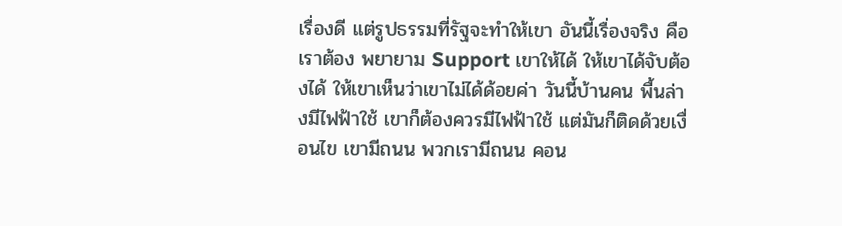เรื่องดี แต่รูปธรรมที่รัฐจะทำให้เขา อันนี้เรื่องจริง คือเราต้อง พยายาม Support เขาให้ได้ ให้เขาได้จับต้องได้ ให้เขาเห็นว่าเขาไม่ได้ด้อยค่า วันนี้บ้านคน พื้นล่างมีไฟฟ้าใช้ เขาก็ต้องควรมีไฟฟ้าใช้ แต่มันก็ติดด้วยเงื่อนไข เขามีถนน พวกเรามีถนน คอน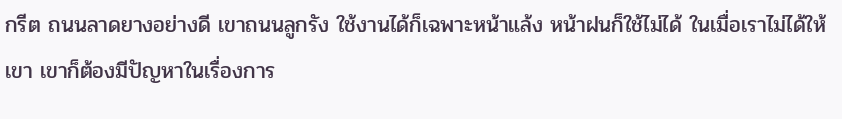กรีต ถนนลาดยางอย่างดี เขาถนนลูกรัง ใช้งานได้ก็เฉพาะหน้าแล้ง หน้าฝนก็ใช้ไม่ได้ ในเมื่อเราไม่ได้ให้เขา เขาก็ต้องมีปัญหาในเรื่องการ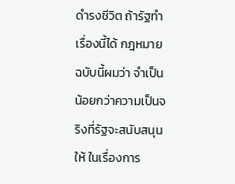ดำรงชีวิต ถ้ารัฐทำเรื่องนี้ได้ กฎหมาย ฉบับนี้ผมว่า จำเป็นน้อยกว่าความเป็นจริงที่รัฐจะสนับสนุนให้ ในเรื่องการ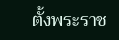ตั้งพระราช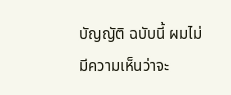บัญญัติ ฉบับนี้ ผมไม่มีความเห็นว่าจะ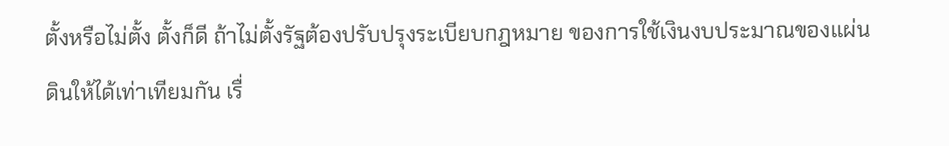ตั้งหรือไม่ตั้ง ตั้งก็ดี ถ้าไม่ตั้งรัฐต้องปรับปรุงระเบียบกฎหมาย ของการใช้เงินงบประมาณของแผ่นดินให้ได้เท่าเทียมกัน เรื่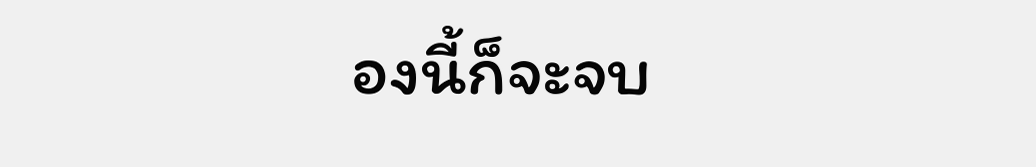องนี้ก็จะจบ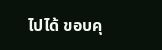ไปได้ ขอบคุ